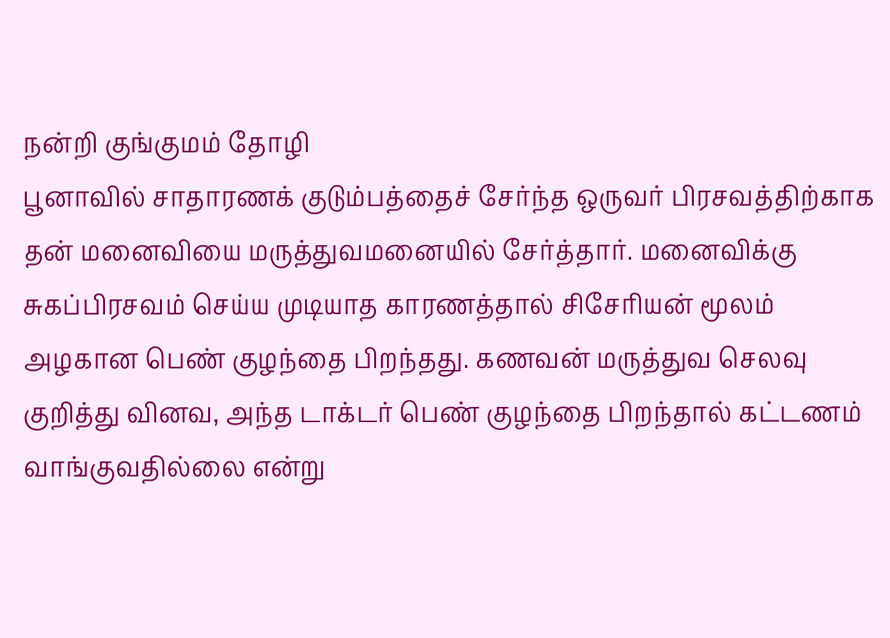நன்றி குங்குமம் தோழி
பூனாவில் சாதாரணக் குடும்பத்தைச் சேர்ந்த ஒருவர் பிரசவத்திற்காக தன் மனைவியை மருத்துவமனையில் சேர்த்தார். மனைவிக்கு சுகப்பிரசவம் செய்ய முடியாத காரணத்தால் சிசேரியன் மூலம் அழகான பெண் குழந்தை பிறந்தது. கணவன் மருத்துவ செலவு குறித்து வினவ, அந்த டாக்டர் பெண் குழந்தை பிறந்தால் கட்டணம் வாங்குவதில்லை என்று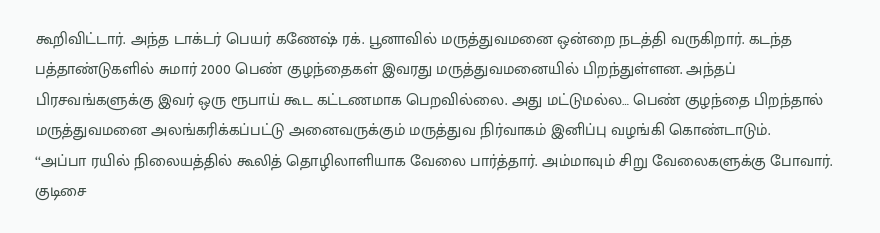கூறிவிட்டார். அந்த டாக்டர் பெயர் கணேஷ் ரக். பூனாவில் மருத்துவமனை ஒன்றை நடத்தி வருகிறார். கடந்த பத்தாண்டுகளில் சுமார் 2000 பெண் குழந்தைகள் இவரது மருத்துவமனையில் பிறந்துள்ளன. அந்தப் பிரசவங்களுக்கு இவர் ஒரு ரூபாய் கூட கட்டணமாக பெறவில்லை. அது மட்டுமல்ல… பெண் குழந்தை பிறந்தால் மருத்துவமனை அலங்கரிக்கப்பட்டு அனைவருக்கும் மருத்துவ நிர்வாகம் இனிப்பு வழங்கி கொண்டாடும்.
‘‘அப்பா ரயில் நிலையத்தில் கூலித் தொழிலாளியாக வேலை பார்த்தார். அம்மாவும் சிறு வேலைகளுக்கு போவார். குடிசை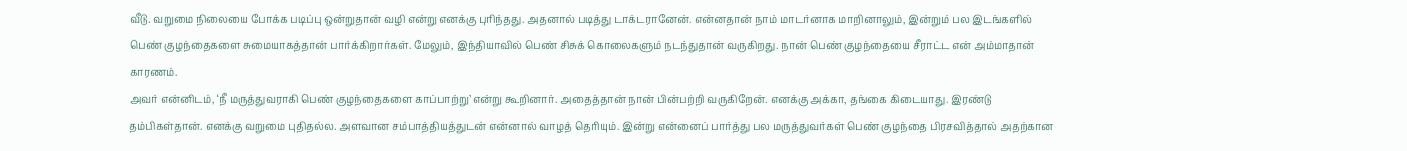வீடு. வறுமை நிலையை போக்க படிப்பு ஒன்றுதான் வழி என்று எனக்கு புரிந்தது. அதனால் படித்து டாக்டரானேன். என்னதான் நாம் மாடர்னாக மாறினாலும், இன்றும் பல இடங்களில் பெண் குழந்தைகளை சுமையாகத்தான் பார்க்கிறார்கள். மேலும், இந்தியாவில் பெண் சிசுக் கொலைகளும் நடந்துதான் வருகிறது. நான் பெண் குழந்தையை சீராட்ட என் அம்மாதான் காரணம்.
அவர் என்னிடம், ‘நீ மருத்துவராகி பெண் குழந்தைகளை காப்பாற்று’ என்று கூறினார். அதைத்தான் நான் பின்பற்றி வருகிறேன். எனக்கு அக்கா, தங்கை கிடையாது. இரண்டு தம்பிகள்தான். எனக்கு வறுமை புதிதல்ல. அளவான சம்பாத்தியத்துடன் என்னால் வாழத் தெரியும். இன்று என்னைப் பார்த்து பல மருத்துவர்கள் பெண் குழந்தை பிரசவித்தால் அதற்கான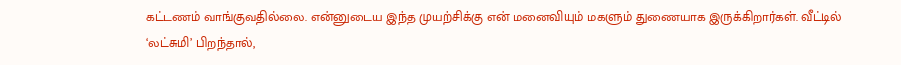கட்டணம் வாங்குவதில்லை. என்னுடைய இந்த முயற்சிக்கு என் மனைவியும் மகளும் துணையாக இருக்கிறார்கள். வீட்டில் ‘லட்சுமி’ பிறந்தால்,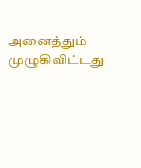அனைத்தும் முழுகிவிட்டது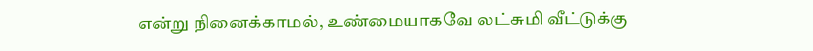என்று நினைக்காமல், உண்மையாகவே லட்சுமி வீட்டுக்கு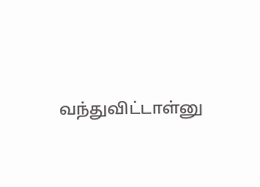வந்துவிட்டாள்னு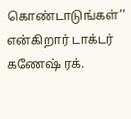கொண்டாடுங்கள்’’ என்கிறார் டாக்டர் கணேஷ் ரக்.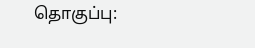தொகுப்பு: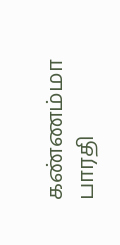கண்ணம்மா பாரதி